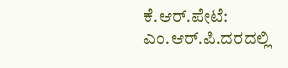ಕೆ.ಆರ್.ಪೇಟೆ: ಎಂ.ಆರ್.ಪಿ.ದರದಲ್ಲಿ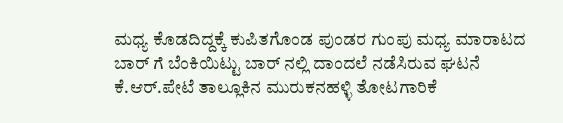ಮಧ್ಯ ಕೊಡದಿದ್ದಕ್ಕೆ ಕುಪಿತಗೊಂಡ ಪುಂಡರ ಗುಂಪು ಮಧ್ಯ ಮಾರಾಟದ ಬಾರ್ ಗೆ ಬೆಂಕಿಯಿಟ್ಟು ಬಾರ್ ನಲ್ಲಿ ದಾಂದಲೆ ನಡೆಸಿರುವ ಘಟನೆ ಕೆ.ಆರ್.ಪೇಟೆ ತಾಲ್ಲೂಕಿನ ಮುರುಕನಹಳ್ಳಿ ತೋಟಗಾರಿಕೆ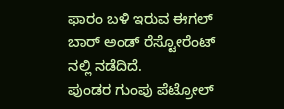ಫಾರಂ ಬಳಿ ಇರುವ ಈಗಲ್ ಬಾರ್ ಅಂಡ್ ರೆಸ್ಟೋರೆಂಟ್ ನಲ್ಲಿ ನಡೆದಿದೆ.
ಪುಂಡರ ಗುಂಪು ಪೆಟ್ರೋಲ್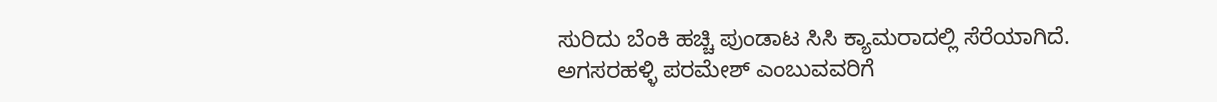ಸುರಿದು ಬೆಂಕಿ ಹಚ್ಚಿ ಪುಂಡಾಟ ಸಿಸಿ ಕ್ಯಾಮರಾದಲ್ಲಿ ಸೆರೆಯಾಗಿದೆ. ಅಗಸರಹಳ್ಳಿ ಪರಮೇಶ್ ಎಂಬುವವರಿಗೆ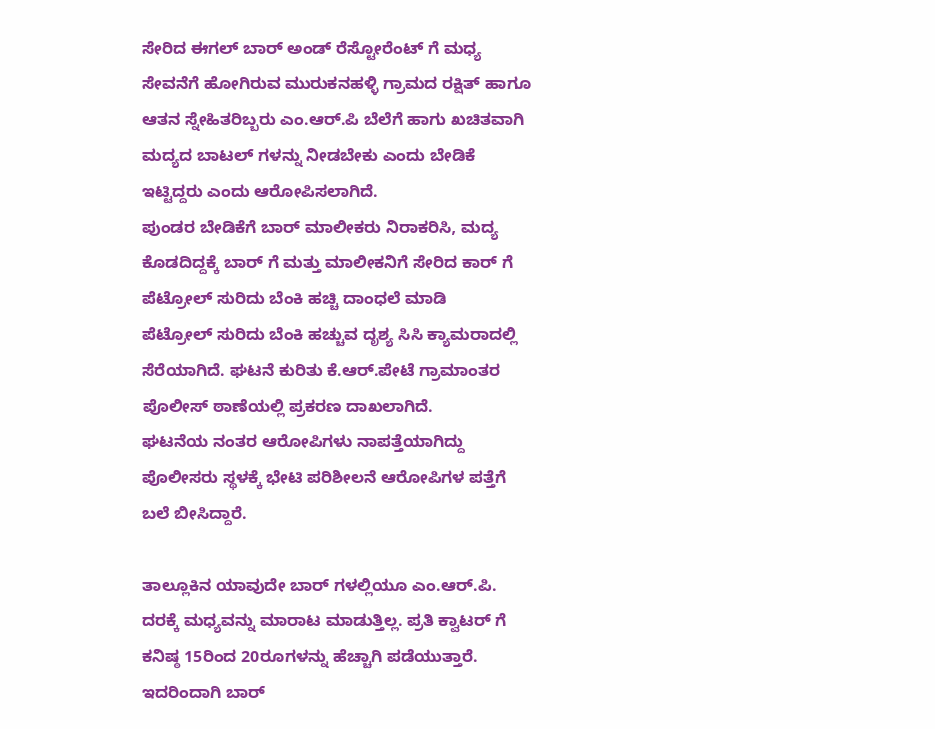ಸೇರಿದ ಈಗಲ್ ಬಾರ್ ಅಂಡ್ ರೆಸ್ಟೋರೆಂಟ್ ಗೆ ಮಧ್ಯ ಸೇವನೆಗೆ ಹೋಗಿರುವ ಮುರುಕನಹಳ್ಳಿ ಗ್ರಾಮದ ರಕ್ಷಿತ್ ಹಾಗೂ ಆತನ ಸ್ನೇಹಿತರಿಬ್ಬರು ಎಂ.ಆರ್.ಪಿ ಬೆಲೆಗೆ ಹಾಗು ಖಚಿತವಾಗಿ ಮದ್ಯದ ಬಾಟಲ್ ಗಳನ್ನು ನೀಡಬೇಕು ಎಂದು ಬೇಡಿಕೆ ಇಟ್ಟಿದ್ದರು ಎಂದು ಆರೋಪಿಸಲಾಗಿದೆ.
ಪುಂಡರ ಬೇಡಿಕೆಗೆ ಬಾರ್ ಮಾಲೀಕರು ನಿರಾಕರಿಸಿ, ಮದ್ಯ ಕೊಡದಿದ್ದಕ್ಕೆ ಬಾರ್ ಗೆ ಮತ್ತು ಮಾಲೀಕನಿಗೆ ಸೇರಿದ ಕಾರ್ ಗೆ ಪೆಟ್ರೋಲ್ ಸುರಿದು ಬೆಂಕಿ ಹಚ್ಚಿ ದಾಂಧಲೆ ಮಾಡಿ
ಪೆಟ್ರೋಲ್ ಸುರಿದು ಬೆಂಕಿ ಹಚ್ಚುವ ದೃಶ್ಯ ಸಿಸಿ ಕ್ಯಾಮರಾದಲ್ಲಿ ಸೆರೆಯಾಗಿದೆ. ಘಟನೆ ಕುರಿತು ಕೆ.ಆರ್.ಪೇಟೆ ಗ್ರಾಮಾಂತರ ಪೊಲೀಸ್ ಠಾಣೆಯಲ್ಲಿ ಪ್ರಕರಣ ದಾಖಲಾಗಿದೆ.
ಘಟನೆಯ ನಂತರ ಆರೋಪಿಗಳು ನಾಪತ್ತೆಯಾಗಿದ್ದು ಪೊಲೀಸರು ಸ್ಥಳಕ್ಕೆ ಭೇಟಿ ಪರಿಶೀಲನೆ ಆರೋಪಿಗಳ ಪತ್ತೆಗೆ ಬಲೆ ಬೀಸಿದ್ದಾರೆ.

ತಾಲ್ಲೂಕಿನ ಯಾವುದೇ ಬಾರ್ ಗಳಲ್ಲಿಯೂ ಎಂ.ಆರ್.ಪಿ. ದರಕ್ಕೆ ಮಧ್ಯವನ್ನು ಮಾರಾಟ ಮಾಡುತ್ತಿಲ್ಲ. ಪ್ರತಿ ಕ್ವಾಟರ್ ಗೆ ಕನಿಷ್ಠ 15ರಿಂದ 20ರೂಗಳನ್ನು ಹೆಚ್ಚಾಗಿ ಪಡೆಯುತ್ತಾರೆ. ಇದರಿಂದಾಗಿ ಬಾರ್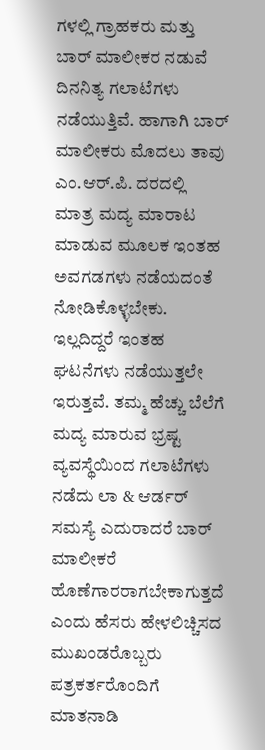ಗಳಲ್ಲಿ ಗ್ರಾಹಕರು ಮತ್ತು ಬಾರ್ ಮಾಲೀಕರ ನಡುವೆ ದಿನನಿತ್ಯ ಗಲಾಟೆಗಳು ನಡೆಯುತ್ತಿವೆ. ಹಾಗಾಗಿ ಬಾರ್ ಮಾಲೀಕರು ಮೊದಲು ತಾವು ಎಂ.ಆರ್.ಪಿ. ದರದಲ್ಲಿ ಮಾತ್ರ ಮದ್ಯ ಮಾರಾಟ ಮಾಡುವ ಮೂಲಕ ಇಂತಹ ಅವಗಡಗಳು ನಡೆಯದಂತೆ ನೋಡಿಕೊಳ್ಳಬೇಕು.
ಇಲ್ಲದಿದ್ದರೆ ಇಂತಹ ಘಟನೆಗಳು ನಡೆಯುತ್ತಲೇ ಇರುತ್ತವೆ. ತಮ್ಮ ಹೆಚ್ಚು ಬೆಲೆಗೆ ಮದ್ಯ ಮಾರುವ ಭ್ರಷ್ಟ ವ್ಯವಸ್ಥೆಯಿಂದ ಗಲಾಟೆಗಳು ನಡೆದು ಲಾ & ಆರ್ಡರ್ ಸಮಸ್ಯೆ ಎದುರಾದರೆ ಬಾರ್ ಮಾಲೀಕರೆ ಹೊಣೆಗಾರರಾಗಬೇಕಾಗುತ್ತದೆ ಎಂದು ಹೆಸರು ಹೇಳಲಿಚ್ಚಿಸದ ಮುಖಂಡರೊಬ್ಬರು ಪತ್ರಕರ್ತರೊಂದಿಗೆ ಮಾತನಾಡಿ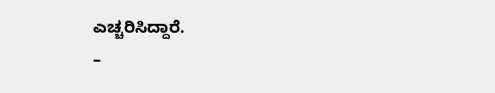ಎಚ್ಚರಿಸಿದ್ದಾರೆ.
–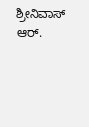ಶ್ರೀನಿವಾಸ್ ಆರ್.